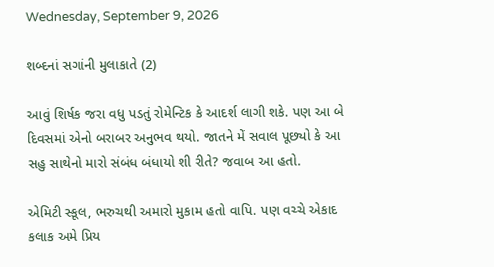Wednesday, September 9, 2026

શબ્દનાં સગાંની મુલાકાતે (2)

આવું શિર્ષક જરા વધુ પડતું રોમેન્ટિક કે આદર્શ લાગી શકે. પણ આ બે દિવસમાં એનો બરાબર અનુભવ થયો. જાતને મેં સવાલ પૂછ્યો કે આ સહુ સાથેનો મારો સંબંધ બંધાયો શી રીતે? જવાબ આ હતો.

એમિટી સ્કૂલ, ભરુચથી અમારો મુકામ હતો વાપિ. પણ વચ્ચે એકાદ કલાક અમે પ્રિય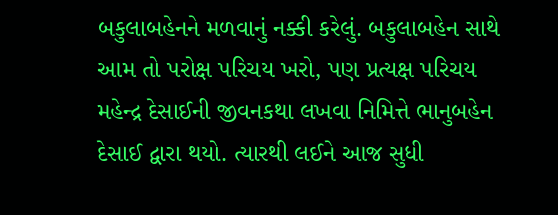બકુલાબહેનને મળવાનું નક્કી કરેલું. બકુલાબહેન સાથે આમ તો પરોક્ષ પરિચય ખરો, પણ પ્રત્યક્ષ પરિચય મહેન્દ્ર દેસાઈની જીવનકથા લખવા નિમિત્તે ભાનુબહેન દેસાઈ દ્વારા થયો. ત્યારથી લઈને આજ સુધી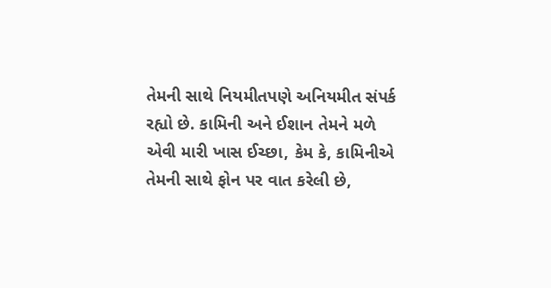તેમની સાથે નિયમીતપણે અનિયમીત સંપર્ક રહ્યો છે. કામિની અને ઈશાન તેમને મળે એવી મારી ખાસ ઈચ્છા, કેમ કે, કામિનીએ તેમની સાથે ફોન પર વાત કરેલી છે,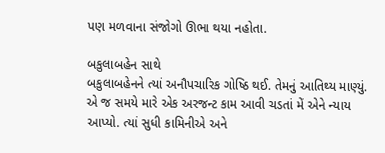પણ મળવાના સંજોગો ઊભા થયા નહોતા.

બકુલાબહેન સાથે
બકુલાબહેનને ત્યાં અનૌપચારિક ગોષ્ઠિ થઈ. તેમનું આતિથ્ય માણ્યું. એ જ સમયે મારે એક અરજન્ટ કામ આવી ચડતાં મેં એને ન્યાય આપ્યો. ત્યાં સુધી કામિનીએ અને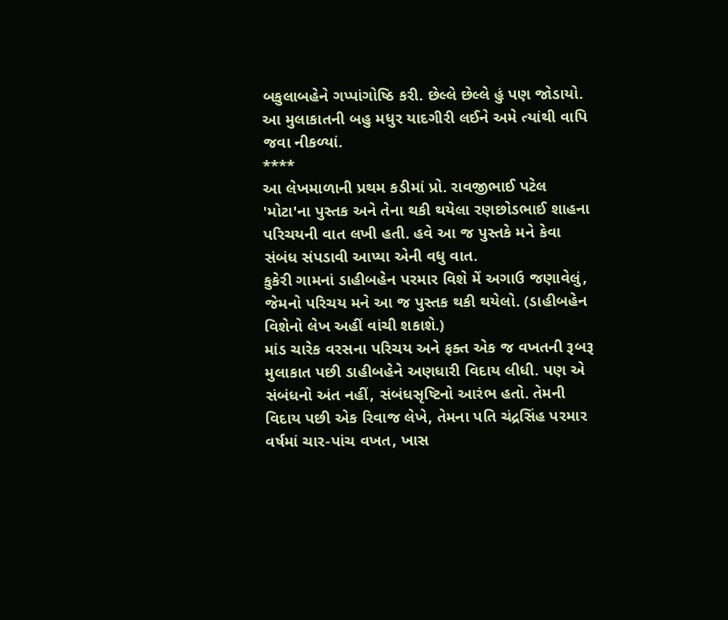બકુલાબહેને ગપ્પાંગોષ્ઠિ કરી. છેલ્લે છેલ્લે હું પણ જોડાયો. આ મુલાકાતની બહુ મધુર યાદગીરી લઈને અમે ત્યાંથી વાપિ જવા નીકળ્યાં.
****
આ લેખમાળાની પ્રથમ કડીમાં પ્રો. રાવજીભાઈ પટેલ 'મોટા'ના પુસ્તક અને તેના થકી થયેલા રણછોડભાઈ શાહના પરિચયની વાત લખી હતી. હવે આ જ પુસ્તકે મને કેવા સંબંધ સંપડાવી આપ્યા એની વધુ વાત.
કુકેરી ગામનાં ડાહીબહેન પરમાર વિશે મેં અગાઉ જણાવેલું, જેમનો પરિચય મને આ જ પુસ્તક થકી થયેલો. (ડાહીબહેન વિશેનો લેખ અહીં વાંચી શકાશે.)
માંડ ચારેક વરસના પરિચય અને ફક્ત એક જ વખતની રૂબરૂ મુલાકાત પછી ડાહીબહેને અણધારી વિદાય લીધી. પણ એ સંબંધનો અંત નહીં, સંબંધસૃષ્ટિનો આરંભ હતો. તેમની વિદાય પછી એક રિવાજ લેખે, તેમના પતિ ચંદ્રસિંહ પરમાર વર્ષમાં ચાર-પાંચ વખત, ખાસ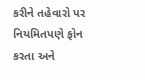કરીને તહેવારો પર નિયમિતપણે ફોન કરતા અને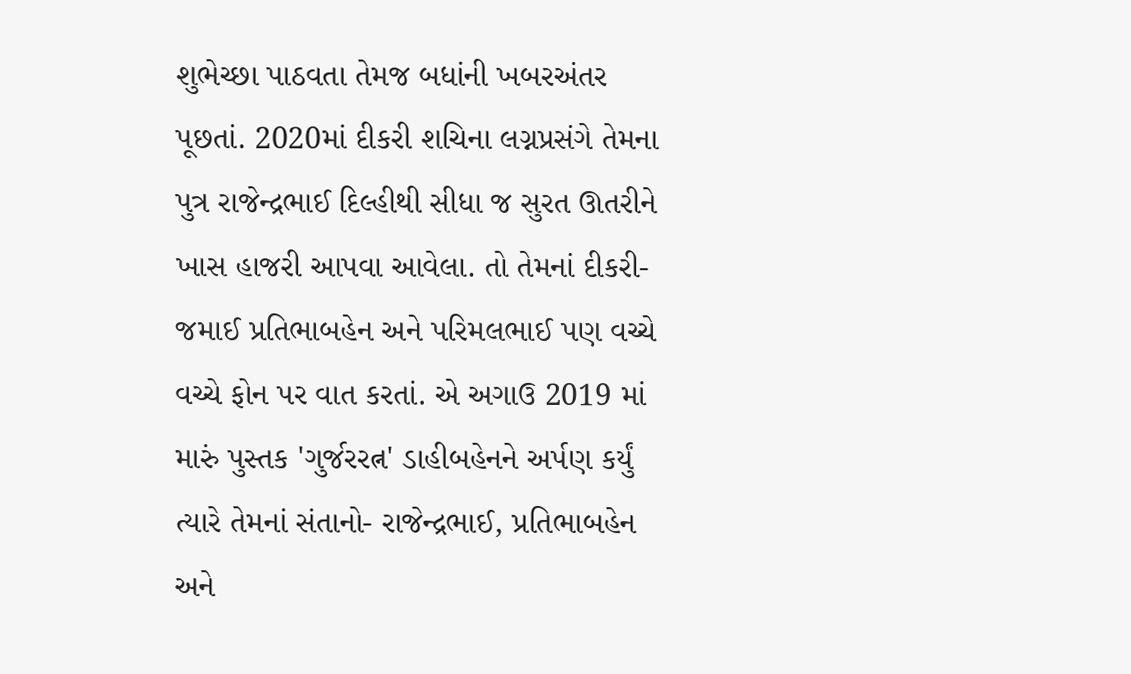શુભેચ્છા પાઠવતા તેમજ બધાંની ખબરઅંતર પૂછતાં. 2020માં દીકરી શચિના લગ્નપ્રસંગે તેમના પુત્ર રાજેન્દ્રભાઈ દિલ્હીથી સીધા જ સુરત ઊતરીને ખાસ હાજરી આપવા આવેલા. તો તેમનાં દીકરી- જમાઈ પ્રતિભાબહેન અને પરિમલભાઈ પણ વચ્ચે વચ્ચે ફોન પર વાત કરતાં. એ અગાઉ 2019 માં મારું પુસ્તક 'ગુર્જરરત્ન' ડાહીબહેનને અર્પણ કર્યું ત્યારે તેમનાં સંતાનો- રાજેન્દ્રભાઈ, પ્રતિભાબહેન અને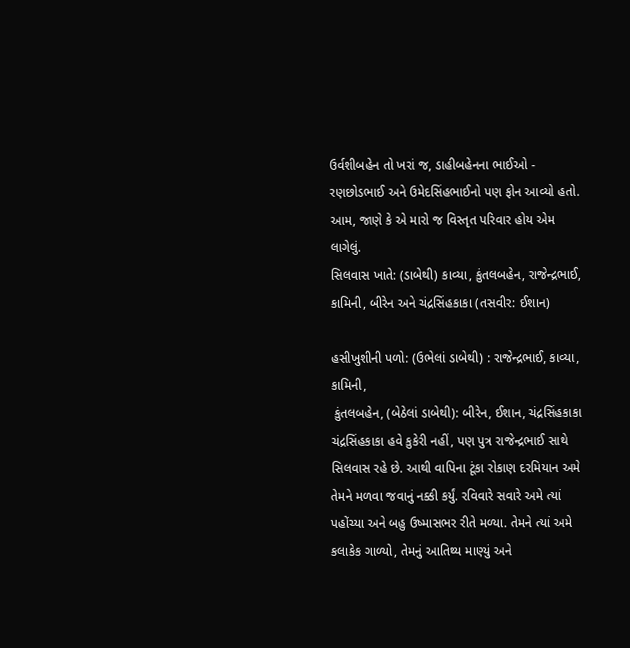ઉર્વશીબહેન તો ખરાં જ, ડાહીબહેનના ભાઈઓ - રણછોડભાઈ અને ઉમેદસિંહભાઈનો પણ ફોન આવ્યો હતો. આમ, જાણે કે એ મારો જ વિસ્તૃત પરિવાર હોય એમ લાગેલું.
સિલવાસ ખાતે: (ડાબેથી) કાવ્યા, કુંતલબહેન, રાજેન્દ્રભાઈ,
કામિની, બીરેન અને ચંદ્રસિંહકાકા (તસવીર: ઈશાન)

હસીખુશીની પળો: (ઉભેલાં ડાબેથી) : રાજેન્દ્રભાઈ, કાવ્યા, કામિની,
 કુંતલબહેન, (બેઠેલાં ડાબેથી): બીરેન, ઈશાન, ચંદ્રસિંહકાકા
ચંદ્રસિંહકાકા હવે કુકેરી નહીં, પણ પુત્ર રાજેન્દ્રભાઈ સાથે સિલવાસ રહે છે. આથી વાપિના ટૂંકા રોકાણ દરમિયાન અમે તેમને મળવા જવાનું નક્કી કર્યું. રવિવારે સવારે અમે ત્યાં પહોંચ્યા અને બહુ ઉષ્માસભર રીતે મળ્યા. તેમને ત્યાં અમે કલાકેક ગાળ્યો, તેમનું આતિથ્ય માણ્યું અને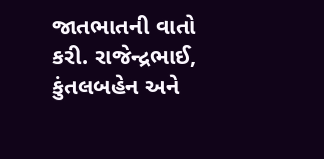જાતભાતની વાતો કરી. રાજેન્દ્રભાઈ, કુંતલબહેન અને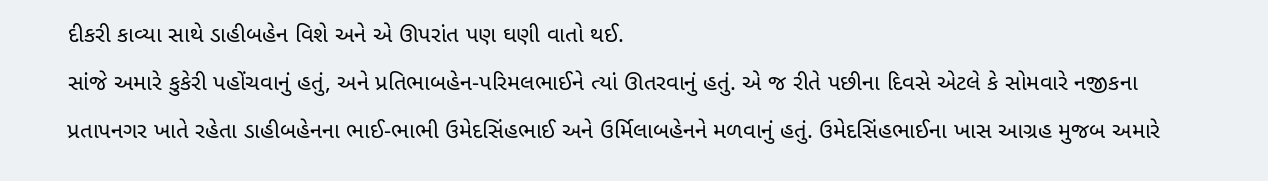દીકરી કાવ્યા સાથે ડાહીબહેન વિશે અને એ ઊપરાંત પણ ઘણી વાતો થઈ.
સાંજે અમારે કુકેરી પહોંચવાનું હતું, અને પ્રતિભાબહેન-પરિમલભાઈને ત્યાં ઊતરવાનું હતું. એ જ રીતે પછીના દિવસે એટલે કે સોમવારે નજીકના પ્રતાપનગર ખાતે રહેતા ડાહીબહેનના ભાઈ-ભાભી ઉમેદસિંહભાઈ અને ઉર્મિલાબહેનને મળવાનું હતું. ઉમેદસિંહભાઈના ખાસ આગ્રહ મુજબ અમારે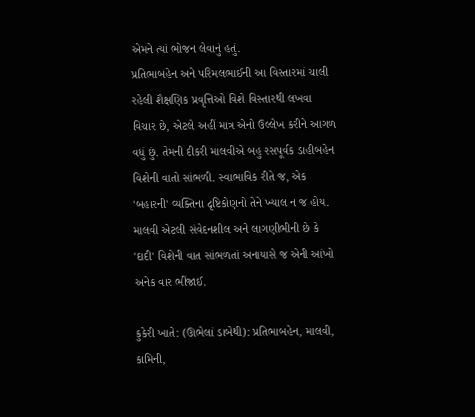એમને ત્યાં ભોજન લેવાનું હતું.
પ્રતિભાબહેન અને પરિમલભાઈની આ વિસ્તારમાં ચાલી રહેલી શૈક્ષણિક પ્રવૃત્તિઓ વિશે વિસ્તારથી લખવા વિચાર છે, એટલે અહીં માત્ર એનો ઉલ્લેખ કરીને આગળ વધું છું. તેમની દીકરી માલવીએ બહુ રસપૂર્વક ડાહીબહેન વિશેની વાતો સાંભળી. સ્વાભાવિક રીતે જ, એક 'બહારની' વ્યક્તિના દૃષ્ટિકોણનો તેને ખ્યાલ ન જ હોય. માલવી એટલી સંવેદનશીલ અને લાગણીભીની છે કે 'દાદી' વિશેની વાત સાંભળતાં અનાયાસે જ એની આંખો અનેક વાર ભીંજાઈ.

કુકેરી ખાતે: (ઊભેલાં ડાબેથી): પ્રતિભાબહેન, માલવી, કામિની,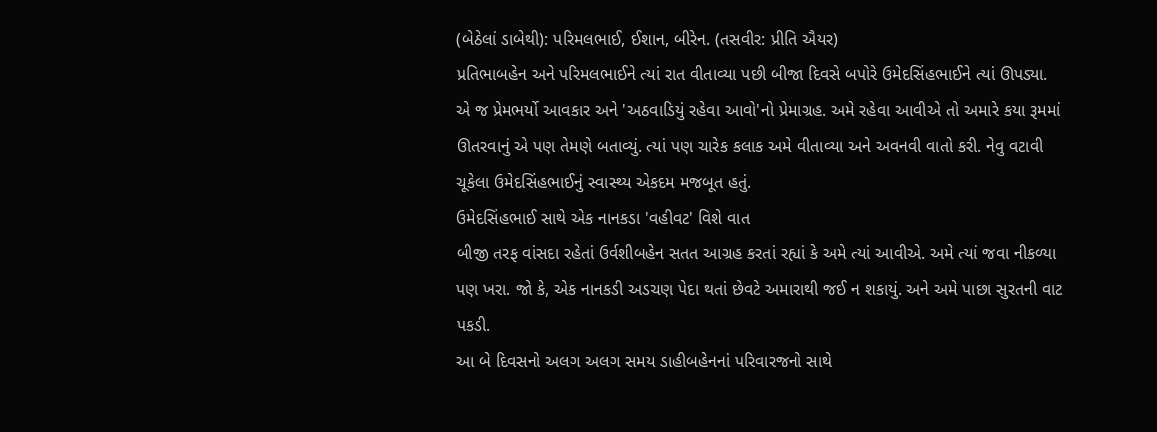(બેઠેલાં ડાબેથી): પરિમલભાઈ, ઈશાન, બીરેન. (તસવીર: પ્રીતિ ઐયર)
પ્રતિભાબહેન અને પરિમલભાઈને ત્યાં રાત વીતાવ્યા પછી બીજા દિવસે બપોરે ઉમેદસિંહભાઈને ત્યાં ઊપડ્યા. એ જ પ્રેમભર્યો આવકાર અને 'અઠવાડિયું રહેવા આવો'નો પ્રેમાગ્રહ. અમે રહેવા આવીએ તો અમારે કયા રૂમમાં ઊતરવાનું એ પણ તેમણે બતાવ્યું. ત્યાં પણ ચારેક કલાક અમે વીતાવ્યા અને અવનવી વાતો કરી. નેવુ વટાવી ચૂકેલા ઉમેદસિંહભાઈનું સ્વાસ્થ્ય એકદમ મજબૂત હતું.
ઉમેદસિંહભાઈ સાથે એક નાનકડા 'વહીવટ' વિશે વાત
બીજી તરફ વાંસદા રહેતાં ઉર્વશીબહેન સતત આગ્રહ કરતાં રહ્યાં કે અમે ત્યાં આવીએ. અમે ત્યાં જવા નીકળ્યા પણ ખરા. જો કે, એક નાનકડી અડચણ પેદા થતાં છેવટે અમારાથી જઈ ન શકાયું. અને અમે પાછા સુરતની વાટ પકડી.
આ બે દિવસનો અલગ અલગ સમય ડાહીબહેનનાં પરિવારજનો સાથે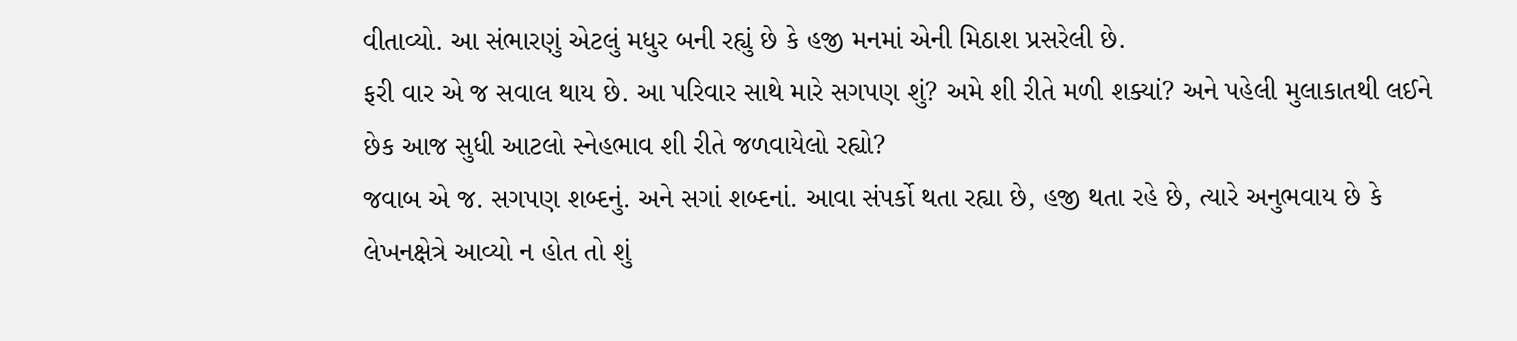વીતાવ્યો. આ સંભારણું એટલું મધુર બની રહ્યું છે કે હજી મનમાં એની મિઠાશ પ્રસરેલી છે.
ફરી વાર એ જ સવાલ થાય છે. આ પરિવાર સાથે મારે સગપણ શું? અમે શી રીતે મળી શક્યાં? અને પહેલી મુલાકાતથી લઈને છેક આજ સુધી આટલો સ્નેહભાવ શી રીતે જળવાયેલો રહ્યો?
જવાબ એ જ. સગપણ શબ્દનું. અને સગાં શબ્દનાં. આવા સંપર્કો થતા રહ્યા છે, હજી થતા રહે છે, ત્યારે અનુભવાય છે કે લેખનક્ષેત્રે આવ્યો ન હોત તો શું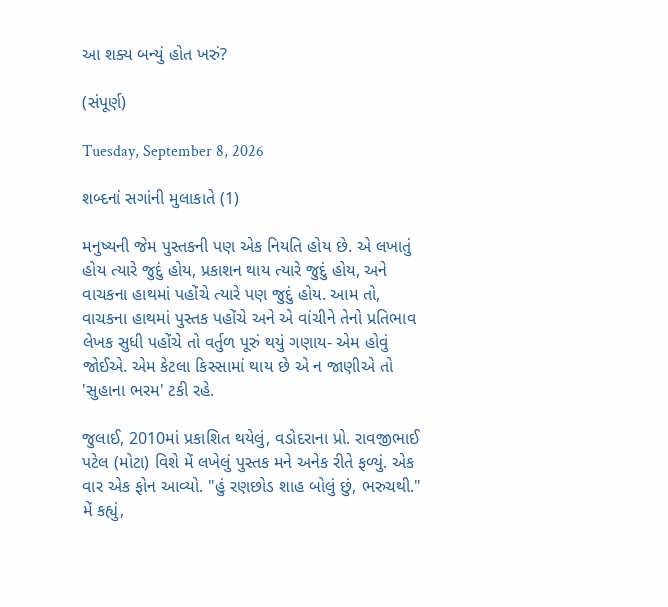આ શક્ય બન્યું હોત ખરું?

(સંપૂર્ણ)

Tuesday, September 8, 2026

શબ્દનાં સગાંની મુલાકાતે (1)

મનુષ્યની જેમ પુસ્તકની પણ એક નિયતિ હોય છે. એ લખાતું હોય ત્યારે જુદું હોય, પ્રકાશન થાય ત્યારે જુદું હોય, અને વાચકના હાથમાં પહોંચે ત્યારે પણ જુદું હોય. આમ તો, વાચકના હાથમાં પુસ્તક પહોંચે અને એ વાંચીને તેનો પ્રતિભાવ લેખક સુધી પહોંચે તો વર્તુળ પૂરું થયું ગણાય- એમ હોવું જોઈએ. એમ કેટલા કિસ્સામાં થાય છે એ ન જાણીએ તો 'સુહાના ભરમ' ટકી રહે.

જુલાઈ, 2010માં પ્રકાશિત થયેલું, વડોદરાના પ્રો. રાવજીભાઈ પટેલ (મોટા) વિશે મેં લખેલું પુસ્તક મને અનેક રીતે ફળ્યું. એક વાર એક ફોન આવ્યો. "હું રણછોડ શાહ બોલું છું, ભરુચથી." મેં કહ્યું,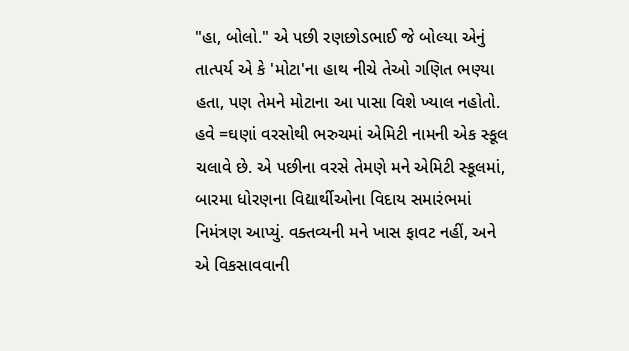"હા, બોલો." એ પછી રણછોડભાઈ જે બોલ્યા એનું તાત્પર્ય એ કે 'મોટા'ના હાથ નીચે તેઓ ગણિત ભણ્યા હતા, પણ તેમને મોટાના આ પાસા વિશે ખ્યાલ નહોતો. હવે =ઘણાં વરસોથી ભરુચમાં એમિટી નામની એક સ્કૂલ ચલાવે છે. એ પછીના વરસે તેમણે મને એમિટી સ્કૂલમાં, બારમા ધોરણના વિદ્યાર્થીઓના વિદાય સમારંભમાં નિમંત્રણ આપ્યું. વક્તવ્યની મને ખાસ ફાવટ નહીં, અને એ વિકસાવવાની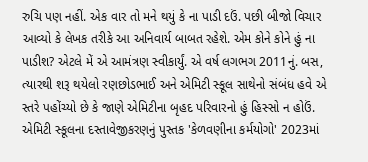રુચિ પણ નહીં. એક વાર તો મને થયું કે ના પાડી દઉં. પછી બીજો વિચાર આવ્યો કે લેખક તરીકે આ અનિવાર્ય બાબત રહેશે. એમ કોને કોને હું ના પાડીશ? એટલે મેં એ આમંત્રણ સ્વીકાર્યું. એ વર્ષ લગભગ 2011નું. બસ, ત્યારથી શરૂ થયેલો રણછોડભાઈ અને એમિટી સ્કૂલ સાથેનો સંબંધ હવે એ સ્તરે પહોંચ્યો છે કે જાણે એમિટીના બૃહદ પરિવારનો હું હિસ્સો ન હોઉં. એમિટી સ્કૂલના દસ્તાવેજીકરણનું પુસ્તક 'કેળવણીના કર્મયોગો' 2023માં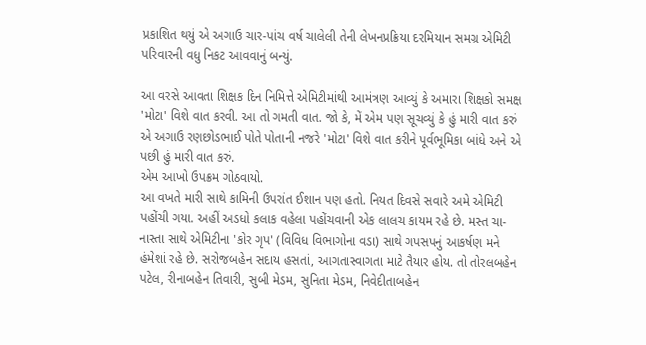પ્રકાશિત થયું એ અગાઉ ચાર-પાંચ વર્ષ ચાલેલી તેની લેખનપ્રક્રિયા દરમિયાન સમગ્ર એમિટી પરિવારની વધુ નિકટ આવવાનું બન્યું.

આ વરસે આવતા શિક્ષક દિન નિમિત્તે એમિટીમાંથી આમંત્રણ આવ્યું કે અમારા શિક્ષકો સમક્ષ 'મોટા' વિશે વાત કરવી. આ તો ગમતી વાત. જો કે, મેં એમ પણ સૂચવ્યું કે હું મારી વાત કરું એ અગાઉ રણછોડભાઈ પોતે પોતાની નજરે 'મોટા' વિશે વાત કરીને પૂર્વભૂમિકા બાંધે અને એ પછી હું મારી વાત કરું.
એમ આખો ઉપક્રમ ગોઠવાયો.
આ વખતે મારી સાથે કામિની ઉપરાંત ઈશાન પણ હતો. નિયત દિવસે સવારે અમે એમિટી પહોંચી ગયા. અહીં અડધો કલાક વહેલા પહોંચવાની એક લાલચ કાયમ રહે છે. મસ્ત ચા-નાસ્તા સાથે એમિટીના 'કોર ગૃપ' (વિવિધ વિભાગોના વડા) સાથે ગપસપનું આકર્ષણ મને હંમેશાં રહે છે. સરોજબહેન સદાય હસતાં, આગતાસ્વાગતા માટે તૈયાર હોય. તો તોરલબહેન પટેલ, રીનાબહેન તિવારી, સુબી મેડમ, સુનિતા મેડમ, નિવેદીતાબહેન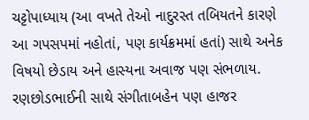ચટ્ટોપાધ્યાય (આ વખતે તેઓ નાદુરસ્ત તબિયતને કારણે આ ગપસપમાં નહોતાં, પણ કાર્યક્રમમાં હતાં) સાથે અનેક વિષયો છેડાય અને હાસ્યના અવાજ પણ સંભળાય. રણછોડભાઈની સાથે સંગીતાબહેન પણ હાજર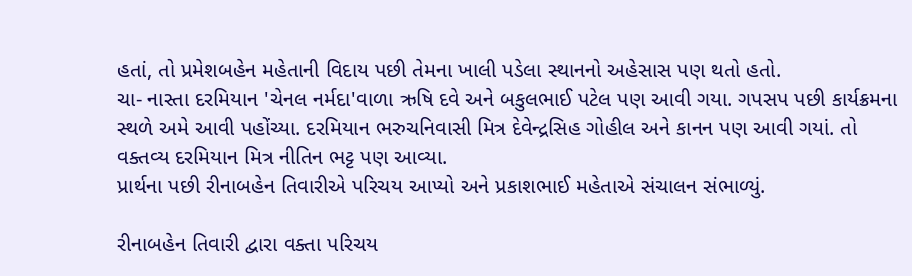હતાં, તો પ્રમેશબહેન મહેતાની વિદાય પછી તેમના ખાલી પડેલા સ્થાનનો અહેસાસ પણ થતો હતો.
ચા- નાસ્તા દરમિયાન 'ચેનલ નર્મદા'વાળા ઋષિ દવે અને બકુલભાઈ પટેલ પણ આવી ગયા. ગપસપ પછી કાર્યક્રમના સ્થળે અમે આવી પહોંચ્યા. દરમિયાન ભરુચનિવાસી મિત્ર દેવેન્દ્રસિહ ગોહીલ અને કાનન પણ આવી ગયાં. તો વક્તવ્ય દરમિયાન મિત્ર નીતિન ભટ્ટ પણ આવ્યા.
પ્રાર્થના પછી રીનાબહેન તિવારીએ પરિચય આપ્યો અને પ્રકાશભાઈ મહેતાએ સંચાલન સંભાળ્યું.

રીનાબહેન તિવારી દ્વારા વક્તા પરિચય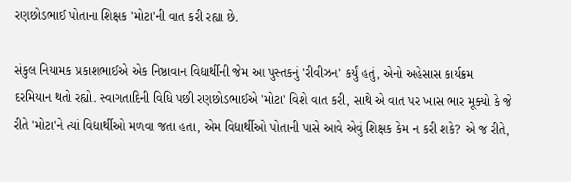રણછોડભાઈ પોતાના શિક્ષક 'મોટા'ની વાત કરી રહ્યા છે.

સંકુલ નિયામક પ્રકાશભાઈએ એક નિષ્ઠાવાન વિદ્યાર્થીની જેમ આ પુસ્તકનું 'રીવીઝન' કર્યું હતું, એનો અહેસાસ કાર્યક્રમ દરમિયાન થતો રહ્યો. સ્વાગતાદિની વિધિ પછી રણછોડભાઈએ 'મોટા' વિશે વાત કરી, સાથે એ વાત પર ખાસ ભાર મૂક્યો કે જે રીતે 'મોટા'ને ત્યાં વિદ્યાર્થીઓ મળવા જતા હતા, એમ વિદ્યાર્થીઓ પોતાની પાસે આવે એવું શિક્ષક કેમ ન કરી શકે? એ જ રીતે,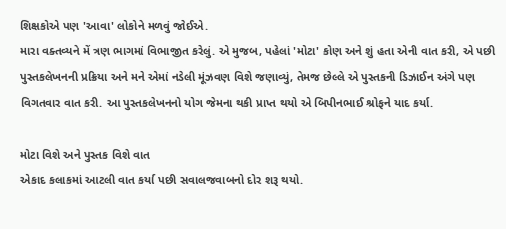શિક્ષકોએ પણ 'આવા' લોકોને મળવું જોઈએ.
મારા વક્તવ્યને મેં ત્રણ ભાગમાં વિભાજીત કરેલું. એ મુજબ, પહેલાં 'મોટા' કોણ અને શું હતા એની વાત કરી, એ પછી પુસ્તકલેખનની પ્રક્રિયા અને મને એમાં નડેલી મૂંઝવણ વિશે જણાવ્યું, તેમજ છેલ્લે એ પુસ્તકની ડિઝાઈન અંગે પણ વિગતવાર વાત કરી. આ પુસ્તકલેખનનો યોગ જેમના થકી પ્રાપ્ત થયો એ બિપીનભાઈ શ્રોફને યાદ કર્યા.

મોટા વિશે અને પુસ્તક વિશે વાત
એકાદ કલાકમાં આટલી વાત કર્યા પછી સવાલજવાબનો દોર શરૂ થયો.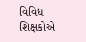વિવિધ શિક્ષકોએ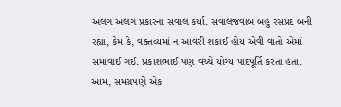અલગ અલગ પ્રકારના સવાલ કર્યા. સવાલજવાબ બહુ રસપ્રદ બની રહ્યા, કેમ કે, વક્તવ્યમાં ન આવરી શકાઈ હોય એવી વાતો એમાં સમાવાઈ ગઈ. પ્રકાશભાઈ પણ વચ્ચે યોગ્ય પાદપૂર્તિ કરતા હતા.
આમ, સમગ્રપણે એક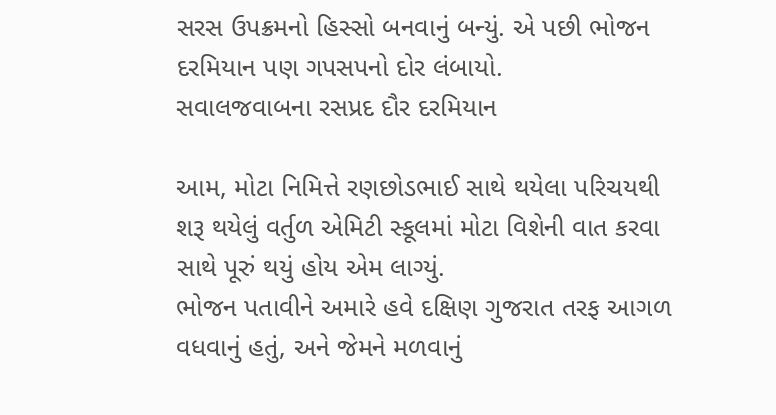સરસ ઉપક્રમનો હિસ્સો બનવાનું બન્યું. એ પછી ભોજન દરમિયાન પણ ગપસપનો દોર લંબાયો.
સવાલજવાબના રસપ્રદ દૌર દરમિયાન

આમ, મોટા નિમિત્તે રણછોડભાઈ સાથે થયેલા પરિચયથી શરૂ થયેલું વર્તુળ એમિટી સ્કૂલમાં મોટા વિશેની વાત કરવા સાથે પૂરું થયું હોય એમ લાગ્યું.
ભોજન પતાવીને અમારે હવે દક્ષિણ ગુજરાત તરફ આગળ વધવાનું હતું, અને જેમને મળવાનું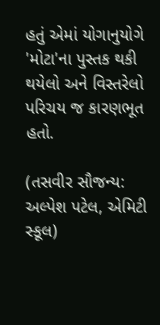હતું એમાં યોગાનુયોગે 'મોટા'ના પુસ્તક થકી થયેલો અને વિસ્તરેલો પરિચય જ કારણભૂત હતો.

(તસવીર સૌજન્ય: અલ્પેશ પટેલ, એમિટી સ્કૂલ)